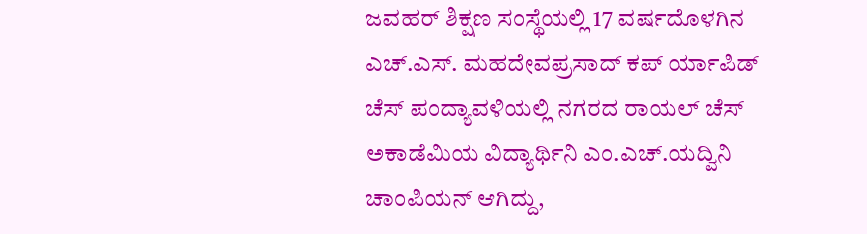ಜವಹರ್ ಶಿಕ್ಷಣ ಸಂಸ್ಥೆಯಲ್ಲಿ 17 ವರ್ಷದೊಳಗಿನ ಎಚ್.ಎಸ್. ಮಹದೇವಪ್ರಸಾದ್ ಕಪ್ ರ್ಯಾಪಿಡ್ ಚೆಸ್ ಪಂದ್ಯಾವಳಿಯಲ್ಲಿ ನಗರದ ರಾಯಲ್ ಚೆಸ್ ಅಕಾಡೆಮಿಯ ವಿದ್ಯಾರ್ಥಿನಿ ಎಂ.ಎಚ್.ಯದ್ವಿನಿ ಚಾಂಪಿಯನ್ ಆಗಿದ್ದು,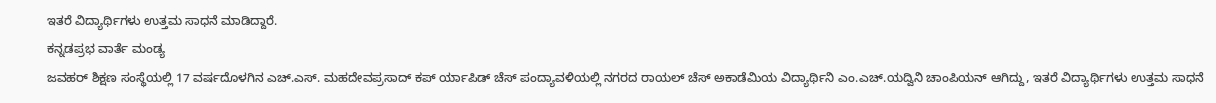ಇತರೆ ವಿದ್ಯಾರ್ಥಿಗಳು ಉತ್ತಮ ಸಾಧನೆ ಮಾಡಿದ್ದಾರೆ.
ಕನ್ನಡಪ್ರಭ ವಾರ್ತೆ ಮಂಡ್ಯ
ಜವಹರ್ ಶಿಕ್ಷಣ ಸಂಸ್ಥೆಯಲ್ಲಿ 17 ವರ್ಷದೊಳಗಿನ ಎಚ್.ಎಸ್. ಮಹದೇವಪ್ರಸಾದ್ ಕಪ್ ರ್ಯಾಪಿಡ್ ಚೆಸ್ ಪಂದ್ಯಾವಳಿಯಲ್ಲಿ ನಗರದ ರಾಯಲ್ ಚೆಸ್ ಅಕಾಡೆಮಿಯ ವಿದ್ಯಾರ್ಥಿನಿ ಎಂ.ಎಚ್.ಯದ್ವಿನಿ ಚಾಂಪಿಯನ್ ಆಗಿದ್ದು, ಇತರೆ ವಿದ್ಯಾರ್ಥಿಗಳು ಉತ್ತಮ ಸಾಧನೆ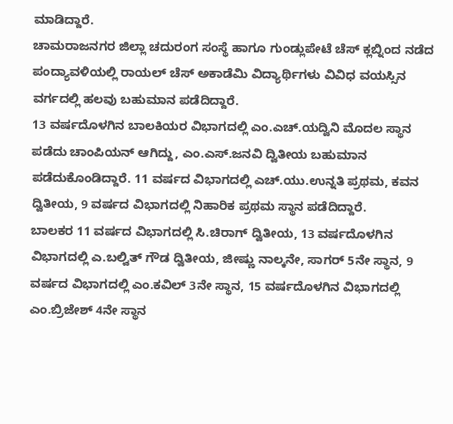ಮಾಡಿದ್ದಾರೆ.
ಚಾಮರಾಜನಗರ ಜಿಲ್ಲಾ ಚದುರಂಗ ಸಂಸ್ಥೆ ಹಾಗೂ ಗುಂಡ್ಲುಪೇಟೆ ಚೆಸ್ ಕ್ಲಬ್ನಿಂದ ನಡೆದ ಪಂದ್ಯಾವಳಿಯಲ್ಲಿ ರಾಯಲ್ ಚೆಸ್ ಅಕಾಡೆಮಿ ವಿದ್ಯಾರ್ಥಿಗಳು ವಿವಿಧ ವಯಸ್ಸಿನ ವರ್ಗದಲ್ಲಿ ಹಲವು ಬಹುಮಾನ ಪಡೆದಿದ್ದಾರೆ.
13 ವರ್ಷದೊಳಗಿನ ಬಾಲಕಿಯರ ವಿಭಾಗದಲ್ಲಿ ಎಂ.ಎಚ್.ಯದ್ವಿನಿ ಮೊದಲ ಸ್ಥಾನ ಪಡೆದು ಚಾಂಪಿಯನ್ ಆಗಿದ್ದು, ಎಂ.ಎಸ್.ಜನವಿ ದ್ವಿತೀಯ ಬಹುಮಾನ ಪಡೆದುಕೊಂಡಿದ್ದಾರೆ. 11 ವರ್ಷದ ವಿಭಾಗದಲ್ಲಿ ಎಚ್.ಯು.ಉನ್ನತಿ ಪ್ರಥಮ, ಕವನ ದ್ವಿತೀಯ, 9 ವರ್ಷದ ವಿಭಾಗದಲ್ಲಿ ನಿಹಾರಿಕ ಪ್ರಥಮ ಸ್ಥಾನ ಪಡೆದಿದ್ದಾರೆ.
ಬಾಲಕರ 11 ವರ್ಷದ ವಿಭಾಗದಲ್ಲಿ ಸಿ.ಚಿರಾಗ್ ದ್ವಿತೀಯ, 13 ವರ್ಷದೊಳಗಿನ ವಿಭಾಗದಲ್ಲಿ ಎ.ಬಲ್ವಿತ್ ಗೌಡ ದ್ವಿತೀಯ, ಜೀಷ್ಣು ನಾಲ್ಕನೇ, ಸಾಗರ್ 5ನೇ ಸ್ಥಾನ, 9 ವರ್ಷದ ವಿಭಾಗದಲ್ಲಿ ಎಂ.ಕವಿಲ್ 3ನೇ ಸ್ಥಾನ, 15 ವರ್ಷದೊಳಗಿನ ವಿಭಾಗದಲ್ಲಿ ಎಂ.ಬ್ರಿಜೇಶ್ 4ನೇ ಸ್ಥಾನ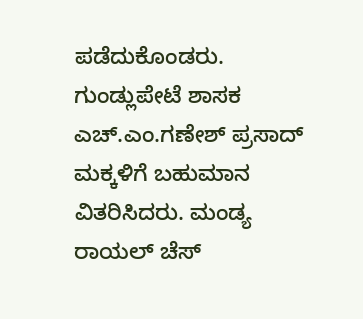ಪಡೆದುಕೊಂಡರು.
ಗುಂಡ್ಲುಪೇಟೆ ಶಾಸಕ ಎಚ್.ಎಂ.ಗಣೇಶ್ ಪ್ರಸಾದ್ ಮಕ್ಕಳಿಗೆ ಬಹುಮಾನ ವಿತರಿಸಿದರು. ಮಂಡ್ಯ ರಾಯಲ್ ಚೆಸ್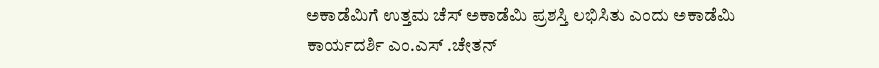ಅಕಾಡೆಮಿಗೆ ಉತ್ತಮ ಚೆಸ್ ಅಕಾಡೆಮಿ ಪ್ರಶಸ್ತಿ ಲಭಿಸಿತು ಎಂದು ಅಕಾಡೆಮಿ ಕಾರ್ಯದರ್ಶಿ ಎಂ.ಎಸ್ .ಚೇತನ್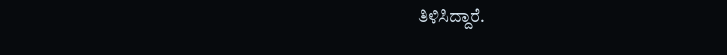ತಿಳಿಸಿದ್ದಾರೆ.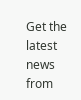Get the latest news from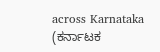across Karnataka (ಕರ್ನಾಟಕ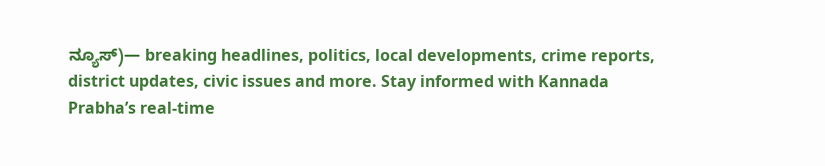ನ್ಯೂಸ್)— breaking headlines, politics, local developments, crime reports, district updates, civic issues and more. Stay informed with Kannada Prabha’s real‑time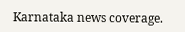Karnataka news coverage.